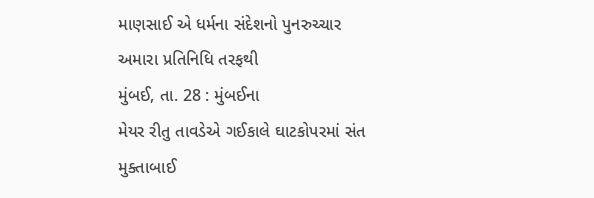માણસાઈ એ ધર્મના સંદેશનો પુનરુચ્ચાર
અમારા પ્રતિનિધિ તરફથી
મુંબઈ, તા. 28 : મુંબઈના
મેયર રીતુ તાવડેએ ગઈકાલે ઘાટકોપરમાં સંત મુક્તાબાઈ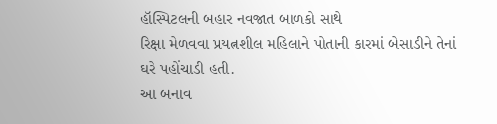હૉસ્પિટલની બહાર નવજાત બાળકો સાથે
રિક્ષા મેળવવા પ્રયત્નશીલ મહિલાને પોતાની કારમાં બેસાડીને તેનાં ઘરે પહોંચાડી હતી.
આ બનાવ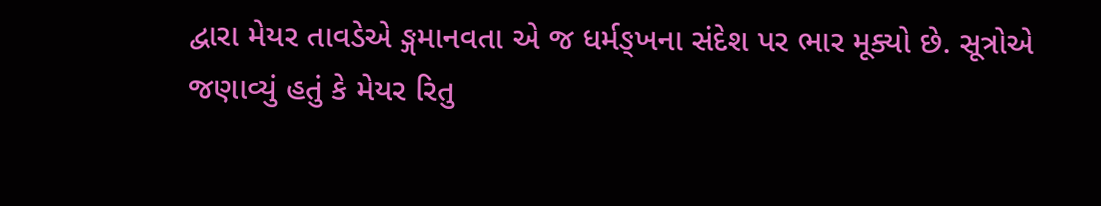દ્વારા મેયર તાવડેએ ઙ્ગમાનવતા એ જ ધર્મઙ્ખના સંદેશ પર ભાર મૂક્યો છે. સૂત્રોએ
જણાવ્યું હતું કે મેયર રિતુ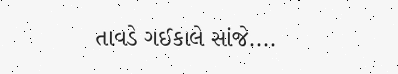તાવડે ગઈકાલે સાંજે....